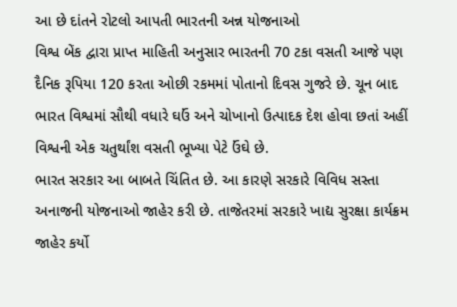આ છે દાંતને રોટલો આપતી ભારતની અન્ન યોજનાઓ
વિશ્વ બેંક દ્વારા પ્રાપ્ત માહિતી અનુસાર ભારતની 70 ટકા વસતી આજે પણ દૈનિક રૂપિયા 120 કરતા ઓછી રકમમાં પોતાનો દિવસ ગુજરે છે. ચૂન બાદ ભારત વિશ્વમાં સૌથી વધારે ઘઉં અને ચોખાનો ઉત્પાદક દેશ હોવા છતાં અહીં વિશ્વની એક ચતુર્થાંશ વસતી ભૂખ્યા પેટે ઉંઘે છે.
ભારત સરકાર આ બાબતે ચિંતિત છે. આ કારણે સરકારે વિવિધ સસ્તા અનાજની યોજનાઓ જાહેર કરી છે. તાજેતરમાં સરકારે ખાદ્ય સુરક્ષા કાર્યક્રમ જાહેર કર્યો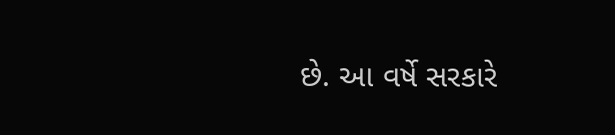છે. આ વર્ષે સરકારે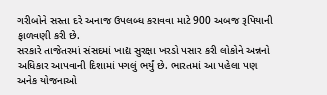ગરીબોને સસ્તા દરે અનાજ ઉપલબ્ધ કરાવવા માટે 900 અબજ રૂપિયાની ફાળવણી કરી છે.
સરકારે તાજેતરમાં સંસદમાં ખાદ્ય સુરક્ષા ખરડો પસાર કરી લોકોને અન્નનો અધિકાર આપવાની દિશામાં પગલું ભર્યું છે. ભારતમાં આ પહેલા પણ અનેક યોજનાઓ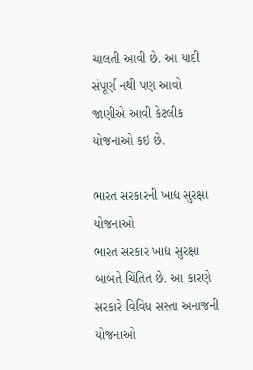ચાલતી આવી છે. આ યાદી સંપૂર્ણ નથી પણ આવો જાણીએ આવી કેટલીક યોજનાઓ કઇ છે.

ભારત સરકારની ખાદ્ય સુરક્ષા યોજનાઓ
ભારત સરકાર ખાદ્ય સુરક્ષા બાબતે ચિંતિત છે. આ કારણે સરકારે વિવિધ સસ્તા અનાજની યોજનાઓ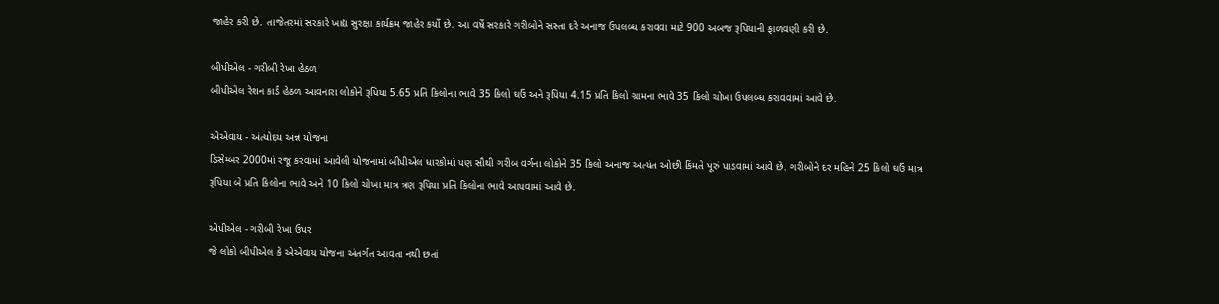જાહેર કરી છે. તાજેતરમાં સરકારે ખાદ્ય સુરક્ષા કાર્યક્રમ જાહેર કર્યો છે. આ વર્ષે સરકારે ગરીબોને સસ્તા દરે અનાજ ઉપલબ્ધ કરાવવા માટે 900 અબજ રૂપિયાની ફાળવણી કરી છે.

બીપીએલ - ગરીબી રેખા હેઠળ
બીપીએલ રેશન કાર્ડ હેઠળ આવનારા લોકોને રૂપિયા 5.65 પ્રતિ કિલોના ભાવે 35 કિલો ઘઉં અને રૂપિયા 4.15 પ્રતિ કિલો ગ્રામના ભાવે 35 કિલો ચોખા ઉપલબ્ધ કરાવવામાં આવે છે.

એએવાય - અંત્યોદય અન્ન યોજના
ડિસેમ્બર 2000માં રજૂ કરવામાં આવેલી યોજનામાં બીપીએલ ધારકોમાં પણ સૌથી ગરીબ વર્ગના લોકોને 35 કિલો અનાજ અત્યંત ઓછી કિંમતે પૂરું પાડવામાં આવે છે. ગરીબોને દર મહિને 25 કિલો ઘઉં માત્ર રૂપિયા બે પ્રતિ કિલોના ભાવે અને 10 કિલો ચોખા માત્ર ત્રણ રૂપિયા પ્રતિ કિલોના ભાવે આપવામાં આવે છે.

એપીએલ - ગરીબી રેખા ઉપર
જે લોકો બીપીએલ કે એએવાય યોજના અંતર્ગત આવતા નથી છતાં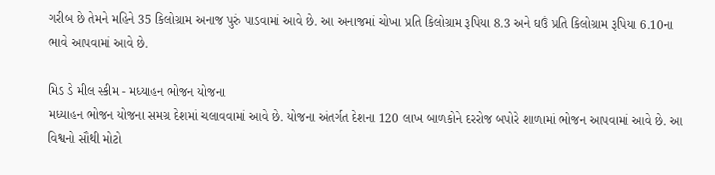ગરીબ છે તેમને મહિને 35 કિલોગ્રામ અનાજ પુરું પાડવામાં આવે છે. આ અનાજમાં ચોખા પ્રતિ કિલોગ્રામ રૂપિયા 8.3 અને ઘઉં પ્રતિ કિલોગ્રામ રૂપિયા 6.10ના ભાવે આપવામાં આવે છે.

મિડ ડે મીલ સ્કીમ - મધ્યાહન ભોજન યોજના
મધ્યાહન ભોજન યોજના સમગ્ર દેશમાં ચલાવવામાં આવે છે. યોજના અંતર્ગત દેશના 120 લાખ બાળકોને દરરોજ બપોરે શાળામાં ભોજન આપવામાં આવે છે. આ વિશ્વનો સૌથી મોટો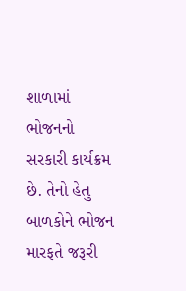શાળામાં ભોજનનો સરકારી કાર્યક્રમ છે. તેનો હેતુ બાળકોને ભોજન મારફતે જરૂરી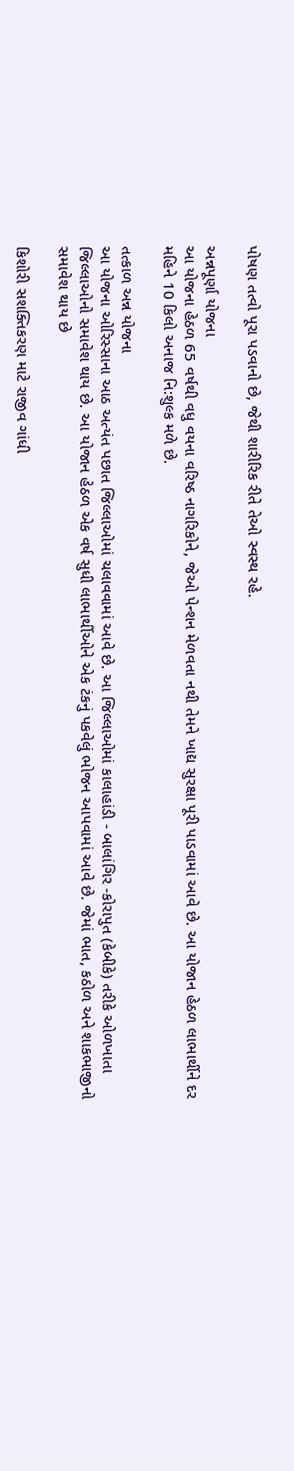પોષણ તત્વો પૂરા પડવાનો છે, જેથી શારીરિક રીતે તેઓ સ્વસ્થ રહે.

અન્નપૂર્ણા યોજના
આ યોજના હેઠળ 65 વર્ષથી વધુ વયના વરિષ્ઠ નાગરિકોને, જેઓ પેન્શન મેળવતા નથી તેમને ખાદ્ય સુરક્ષા પૂરી પાડવામાં આવે છે. આ યોજાન હેઠળ લાભાર્થીને દર મહિને 10 કિલો અનાજ નિ:શુલ્ક મળે છે.

તત્કાળ અન્ન યોજના
આ યોજના ઓરિસ્સાના આઠ અત્યંત પછાત જિલ્લાઓમાં ચલાવવામાં આવે છે. આ જિલ્લાઓમાં કાલાહાંડી - બાલાંગિર -કોરાપુત (કેબીકે) તરીકે ઓળખાતા જિલ્લાઓનો સમાવેશ થાય છે. આ યોજાન હેઠળ એક વર્ષ સુધી લાભાર્થીઓને એક ટંકનું પકવેલું ભોજન આપવામાં આવે છે. જેમાં ભાત, કઠોળ અને શાકભાજીનો સમાવેશ થાય છે

કિશોરી સશક્તિકરણ માટે રાજીવ ગાંધી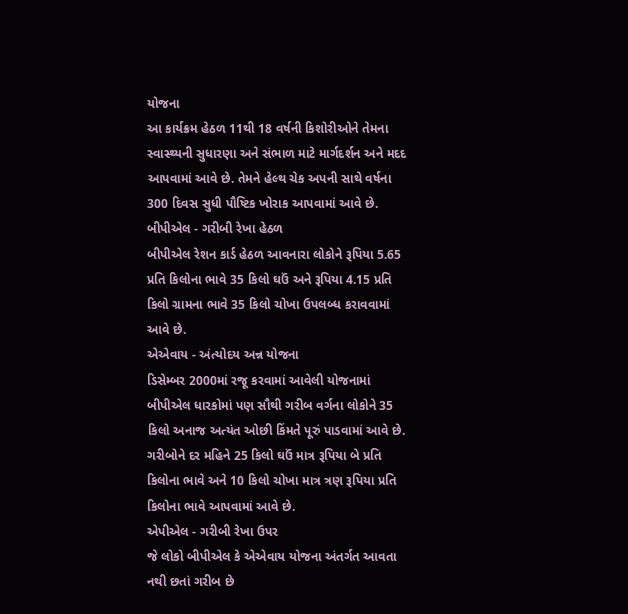યોજના
આ કાર્યક્રમ હેઠળ 11થી 18 વર્ષની કિશોરીઓને તેમના સ્વાસ્થ્યની સુધારણા અને સંભાળ માટે માર્ગદર્શન અને મદદ આપવામાં આવે છે. તેમને હેલ્થ ચેક અપની સાથે વર્ષના 300 દિવસ સુધી પૌષ્ટિક ખોરાક આપવામાં આવે છે.
બીપીએલ - ગરીબી રેખા હેઠળ
બીપીએલ રેશન કાર્ડ હેઠળ આવનારા લોકોને રૂપિયા 5.65 પ્રતિ કિલોના ભાવે 35 કિલો ઘઉં અને રૂપિયા 4.15 પ્રતિ કિલો ગ્રામના ભાવે 35 કિલો ચોખા ઉપલબ્ધ કરાવવામાં આવે છે.
એએવાય - અંત્યોદય અન્ન યોજના
ડિસેમ્બર 2000માં રજૂ કરવામાં આવેલી યોજનામાં બીપીએલ ધારકોમાં પણ સૌથી ગરીબ વર્ગના લોકોને 35 કિલો અનાજ અત્યંત ઓછી કિંમતે પૂરું પાડવામાં આવે છે. ગરીબોને દર મહિને 25 કિલો ઘઉં માત્ર રૂપિયા બે પ્રતિ કિલોના ભાવે અને 10 કિલો ચોખા માત્ર ત્રણ રૂપિયા પ્રતિ કિલોના ભાવે આપવામાં આવે છે.
એપીએલ - ગરીબી રેખા ઉપર
જે લોકો બીપીએલ કે એએવાય યોજના અંતર્ગત આવતા નથી છતાં ગરીબ છે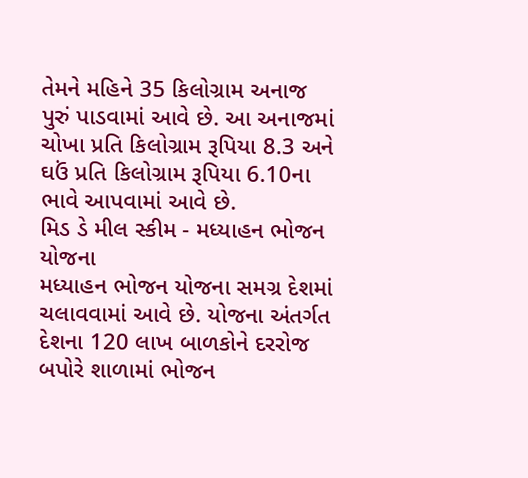તેમને મહિને 35 કિલોગ્રામ અનાજ પુરું પાડવામાં આવે છે. આ અનાજમાં ચોખા પ્રતિ કિલોગ્રામ રૂપિયા 8.3 અને ઘઉં પ્રતિ કિલોગ્રામ રૂપિયા 6.10ના ભાવે આપવામાં આવે છે.
મિડ ડે મીલ સ્કીમ - મધ્યાહન ભોજન યોજના
મધ્યાહન ભોજન યોજના સમગ્ર દેશમાં ચલાવવામાં આવે છે. યોજના અંતર્ગત દેશના 120 લાખ બાળકોને દરરોજ બપોરે શાળામાં ભોજન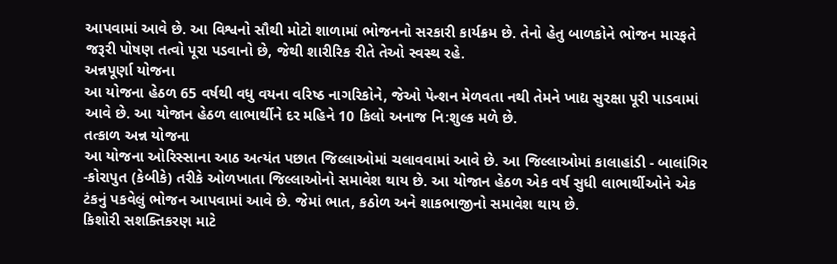આપવામાં આવે છે. આ વિશ્વનો સૌથી મોટો શાળામાં ભોજનનો સરકારી કાર્યક્રમ છે. તેનો હેતુ બાળકોને ભોજન મારફતે જરૂરી પોષણ તત્વો પૂરા પડવાનો છે, જેથી શારીરિક રીતે તેઓ સ્વસ્થ રહે.
અન્નપૂર્ણા યોજના
આ યોજના હેઠળ 65 વર્ષથી વધુ વયના વરિષ્ઠ નાગરિકોને, જેઓ પેન્શન મેળવતા નથી તેમને ખાદ્ય સુરક્ષા પૂરી પાડવામાં આવે છે. આ યોજાન હેઠળ લાભાર્થીને દર મહિને 10 કિલો અનાજ નિ:શુલ્ક મળે છે.
તત્કાળ અન્ન યોજના
આ યોજના ઓરિસ્સાના આઠ અત્યંત પછાત જિલ્લાઓમાં ચલાવવામાં આવે છે. આ જિલ્લાઓમાં કાલાહાંડી - બાલાંગિર -કોરાપુત (કેબીકે) તરીકે ઓળખાતા જિલ્લાઓનો સમાવેશ થાય છે. આ યોજાન હેઠળ એક વર્ષ સુધી લાભાર્થીઓને એક ટંકનું પકવેલું ભોજન આપવામાં આવે છે. જેમાં ભાત, કઠોળ અને શાકભાજીનો સમાવેશ થાય છે.
કિશોરી સશક્તિકરણ માટે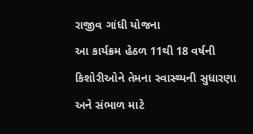રાજીવ ગાંધી યોજના
આ કાર્યક્રમ હેઠળ 11થી 18 વર્ષની કિશોરીઓને તેમના સ્વાસ્થ્યની સુધારણા અને સંભાળ માટે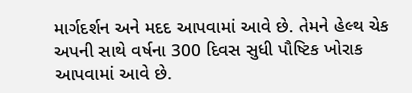માર્ગદર્શન અને મદદ આપવામાં આવે છે. તેમને હેલ્થ ચેક અપની સાથે વર્ષના 300 દિવસ સુધી પૌષ્ટિક ખોરાક આપવામાં આવે છે.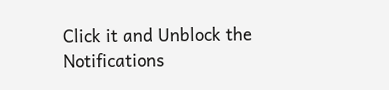Click it and Unblock the Notifications